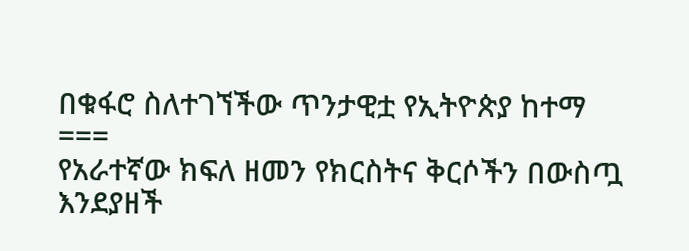በቁፋሮ ስለተገኘችው ጥንታዊቷ የኢትዮጵያ ከተማ
===
የአራተኛው ክፍለ ዘመን የክርስትና ቅርሶችን በውስጧ እንደያዘች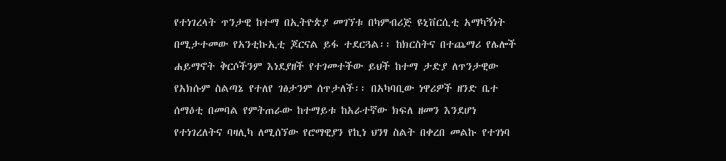የተነገረላት ጥንታዊ ከተማ በኢትዮጵያ መገኘቱ በካምብሪጅ ዩኒቨርሲቲ አማካኝነት በሚታተመው የአንቲኩኢቲ ጆርናል ይፋ ተደርጓል፡፡ ከክርስትና በተጨማሪ የሌሎች ሐይማኖት ቅርሶችንም እነደያዘች የተገመተችው ይህች ከተማ ታድያ ለጥንታዊው የአክሱም ስልጣኔ የተለየ ገፅታንም ሰጥታለች፡፡ በአካባቢው ነዋሪዎች ዘንድ ቤተ ሰማዕቲ በመባል የምትጠራው ከተማይቱ ከአራተኛው ክፍለ ዘመን እንደሆነ የተነገረለትና ባዛሊካ ለሚሰኘው የሮማዊያን የኪነ ህንፃ ስልት በቀረበ መልኩ የተገነባ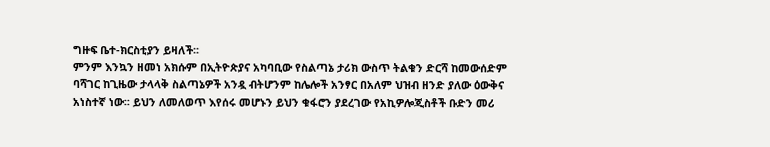ግዙፍ ቤተ-ክርስቲያን ይዛለች፡፡
ምንም እንኳን ዘመነ አክሱም በኢትዮጵያና አካባቢው የስልጣኔ ታሪክ ውስጥ ትልቁን ድርሻ ከመውሰድም ባሻገር ከጊዜው ታላላቅ ስልጣኔዎች አንዷ ብትሆንም ከሌሎች አንፃር በአለም ህዝብ ዘንድ ያለው ዕውቅና አነስተኛ ነው፡፡ ይህን ለመለወጥ እየሰሩ መሆኑን ይህን ቁፋሮን ያደረገው የአኪዎሎጂስቶች ቡድን መሪ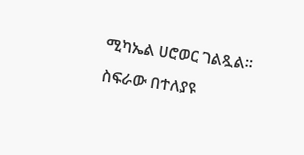ሚካኤል ሀሮወር ገልጿል፡፡
ስፍራው በተለያዩ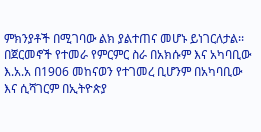ምክንያቶች በሚገባው ልክ ያልተጠና መሆኑ ይነገርለታል፡፡ በጀርመኖች የተመራ የምርምር ስራ በአክሱም እና አካባቢው እ.አ.አ በ1906 መከናወን የተገመረ ቢሆንም በአካባቢው እና ሲሻገርም በኢትዮጵያ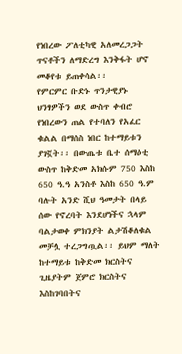የነበረው ፖለቲካዊ አለመረጋጋት ጥናቶችን ለማድረግ እንቅፋት ሆኖ መቆየቱ ይጠቀሳል፡፡
የምርምር ቡድኑ ጥንታዊያኑ ህንፃዎችን ወደ ውስጥ ቀብሮ የነበረውን ጠል የተባለን የአፈር ቁልል በማሰስ ነበር ከተማይቱን ያገኟት፡፡ በውጤቱ ቤተ ሰማዕቲ ውስጥ ከቅድመ አክሱም 750 እስከ 650 ዓ.ዓ አንስቶ እስከ 650 ዓ.ም ባሉት አንድ ሺህ ዓመታት በላይ ሰው የኖረባት እንደሆነችና ኋላም ባልታወቀ ምክንያት ልታሽቆለቁል መቻሏ ተረጋግጧል፡፡ ይህም ማለት ከተማይቱ ከቅድመ ክርስትና ጊዜያትም ጀምሮ ክርስትና እስከገባበትና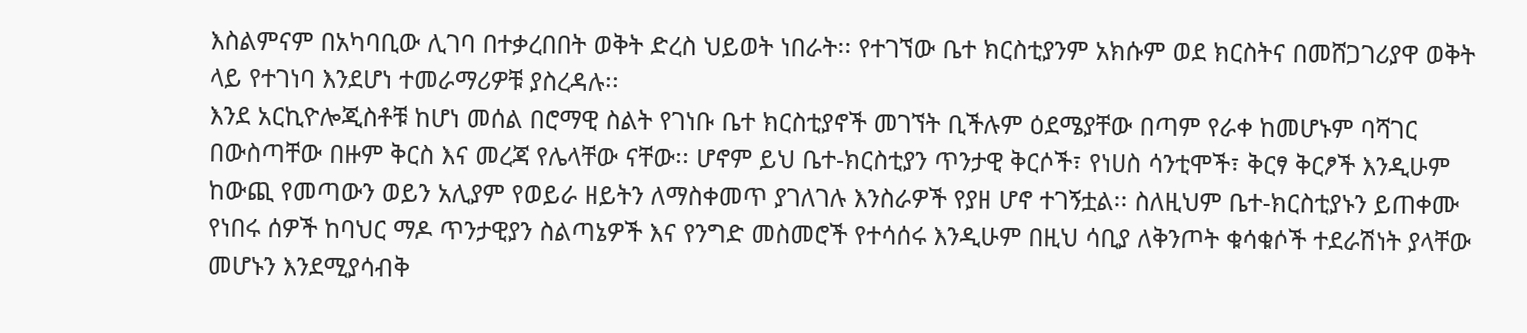እስልምናም በአካባቢው ሊገባ በተቃረበበት ወቅት ድረስ ህይወት ነበራት፡፡ የተገኘው ቤተ ክርስቲያንም አክሱም ወደ ክርስትና በመሸጋገሪያዋ ወቅት ላይ የተገነባ እንደሆነ ተመራማሪዎቹ ያስረዳሉ፡፡
እንደ አርኪዮሎጂስቶቹ ከሆነ መሰል በሮማዊ ስልት የገነቡ ቤተ ክርስቲያኖች መገኘት ቢችሉም ዕደሜያቸው በጣም የራቀ ከመሆኑም ባሻገር በውስጣቸው በዙም ቅርስ እና መረጃ የሌላቸው ናቸው፡፡ ሆኖም ይህ ቤተ-ክርስቲያን ጥንታዊ ቅርሶች፣ የነሀስ ሳንቲሞች፣ ቅርፃ ቅርፆች እንዲሁም ከውጪ የመጣውን ወይን አሊያም የወይራ ዘይትን ለማስቀመጥ ያገለገሉ እንስራዎች የያዘ ሆኖ ተገኝቷል፡፡ ስለዚህም ቤተ-ክርስቲያኑን ይጠቀሙ የነበሩ ሰዎች ከባህር ማዶ ጥንታዊያን ስልጣኔዎች እና የንግድ መስመሮች የተሳሰሩ እንዲሁም በዚህ ሳቢያ ለቅንጦት ቁሳቁሶች ተደራሽነት ያላቸው መሆኑን እንደሚያሳብቅ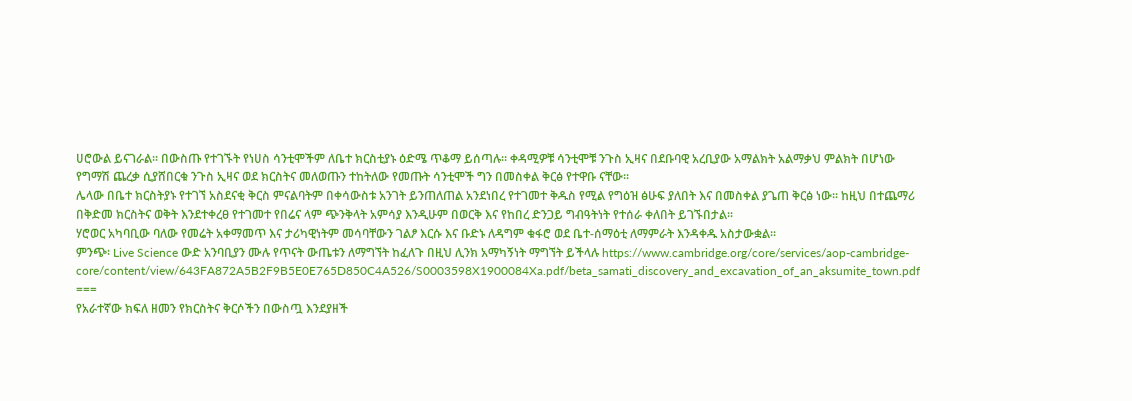ሀሮውል ይናገራል፡፡ በውስጡ የተገኙት የነሀስ ሳንቲሞችም ለቤተ ክርስቲያኑ ዕድሜ ጥቆማ ይሰጣሉ፡፡ ቀዳሚዎቹ ሳንቲሞቹ ንጉስ ኢዛና በደቡባዊ አረቢያው አማልክት አልማቃህ ምልክት በሆነው የግማሽ ጨረቃ ሲያሸበርቁ ንጉስ ኢዛና ወደ ክርስትና መለወጡን ተከትለው የመጡት ሳንቲሞች ግን በመስቀል ቅርፅ የተዋቡ ናቸው፡፡
ሌላው በቤተ ክርስትያኑ የተገኘ አስደናቂ ቅርስ ምናልባትም በቀሳውስቱ አንገት ይንጠለጠል አንደነበረ የተገመተ ቅዱስ የሚል የግዕዝ ፅሁፍ ያለበት እና በመስቀል ያጌጠ ቅርፅ ነው፡፡ ከዚህ በተጨማሪ በቅድመ ክርስትና ወቅት እንደተቀረፀ የተገመተ የበሬና ላም ጭንቅላት አምሳያ እንዲሁም በወርቅ እና የከበረ ድንጋይ ግብዓትነት የተሰራ ቀለበት ይገኙበታል፡፡
ሃሮወር አካባቢው ባለው የመሬት አቀማመጥ እና ታሪካዊነትም መሳባቸውን ገልፆ እርሱ እና ቡድኑ ለዳግም ቁፋሮ ወደ ቤተ-ሰማዕቲ ለማምራት እንዳቀዱ አስታውቋል፡፡
ምንጭ፡ Live Science ውድ አንባቢያን ሙሉ የጥናት ውጤቱን ለማግኘት ከፈለጉ በዚህ ሊንክ አማካኝነት ማግኘት ይችላሉ https://www.cambridge.org/core/services/aop-cambridge-core/content/view/643FA872A5B2F9B5E0E765D850C4A526/S0003598X1900084Xa.pdf/beta_samati_discovery_and_excavation_of_an_aksumite_town.pdf
===
የአራተኛው ክፍለ ዘመን የክርስትና ቅርሶችን በውስጧ እንደያዘች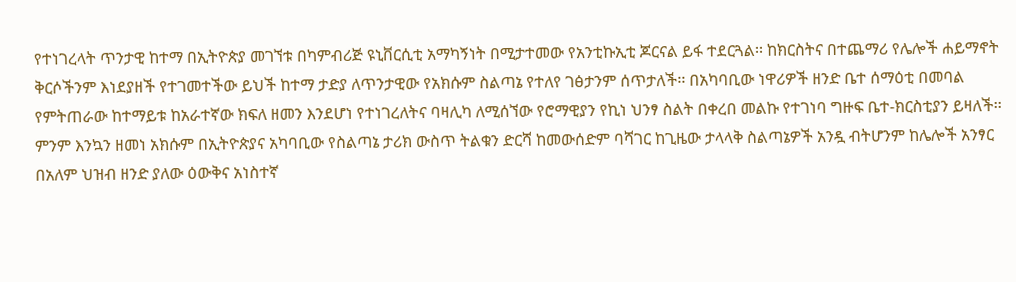የተነገረላት ጥንታዊ ከተማ በኢትዮጵያ መገኘቱ በካምብሪጅ ዩኒቨርሲቲ አማካኝነት በሚታተመው የአንቲኩኢቲ ጆርናል ይፋ ተደርጓል፡፡ ከክርስትና በተጨማሪ የሌሎች ሐይማኖት ቅርሶችንም እነደያዘች የተገመተችው ይህች ከተማ ታድያ ለጥንታዊው የአክሱም ስልጣኔ የተለየ ገፅታንም ሰጥታለች፡፡ በአካባቢው ነዋሪዎች ዘንድ ቤተ ሰማዕቲ በመባል የምትጠራው ከተማይቱ ከአራተኛው ክፍለ ዘመን እንደሆነ የተነገረለትና ባዛሊካ ለሚሰኘው የሮማዊያን የኪነ ህንፃ ስልት በቀረበ መልኩ የተገነባ ግዙፍ ቤተ-ክርስቲያን ይዛለች፡፡
ምንም እንኳን ዘመነ አክሱም በኢትዮጵያና አካባቢው የስልጣኔ ታሪክ ውስጥ ትልቁን ድርሻ ከመውሰድም ባሻገር ከጊዜው ታላላቅ ስልጣኔዎች አንዷ ብትሆንም ከሌሎች አንፃር በአለም ህዝብ ዘንድ ያለው ዕውቅና አነስተኛ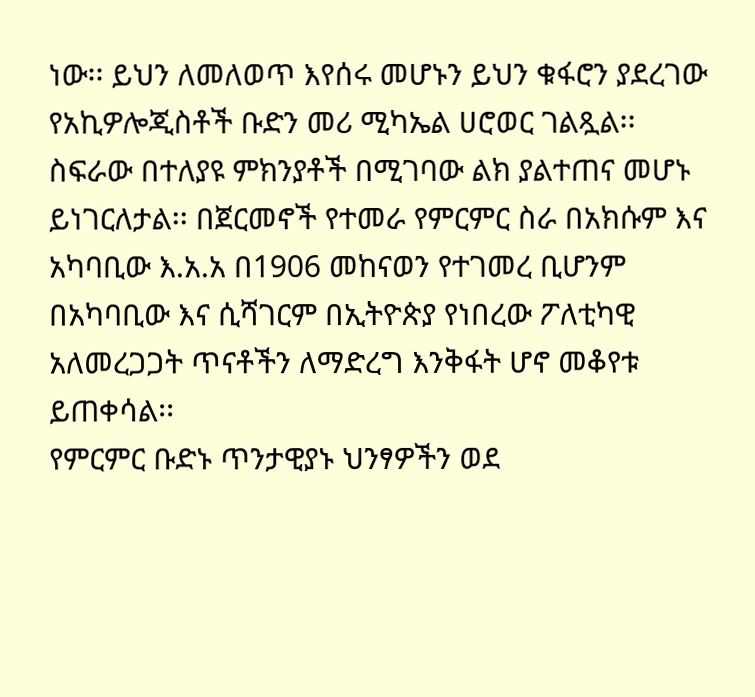ነው፡፡ ይህን ለመለወጥ እየሰሩ መሆኑን ይህን ቁፋሮን ያደረገው የአኪዎሎጂስቶች ቡድን መሪ ሚካኤል ሀሮወር ገልጿል፡፡
ስፍራው በተለያዩ ምክንያቶች በሚገባው ልክ ያልተጠና መሆኑ ይነገርለታል፡፡ በጀርመኖች የተመራ የምርምር ስራ በአክሱም እና አካባቢው እ.አ.አ በ1906 መከናወን የተገመረ ቢሆንም በአካባቢው እና ሲሻገርም በኢትዮጵያ የነበረው ፖለቲካዊ አለመረጋጋት ጥናቶችን ለማድረግ እንቅፋት ሆኖ መቆየቱ ይጠቀሳል፡፡
የምርምር ቡድኑ ጥንታዊያኑ ህንፃዎችን ወደ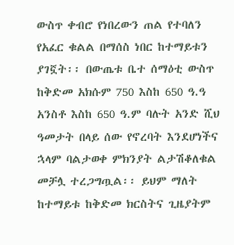ውስጥ ቀብሮ የነበረውን ጠል የተባለን የአፈር ቁልል በማሰስ ነበር ከተማይቱን ያገኟት፡፡ በውጤቱ ቤተ ሰማዕቲ ውስጥ ከቅድመ አክሱም 750 እስከ 650 ዓ.ዓ አንስቶ እስከ 650 ዓ.ም ባሉት አንድ ሺህ ዓመታት በላይ ሰው የኖረባት እንደሆነችና ኋላም ባልታወቀ ምክንያት ልታሽቆለቁል መቻሏ ተረጋግጧል፡፡ ይህም ማለት ከተማይቱ ከቅድመ ክርስትና ጊዜያትም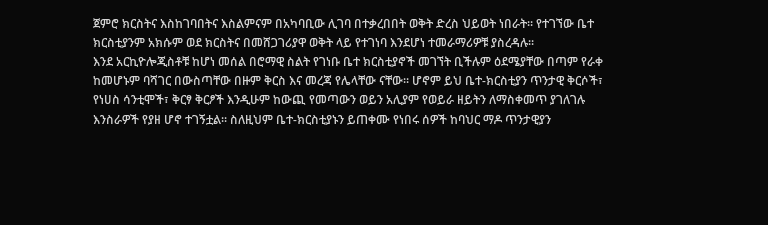ጀምሮ ክርስትና እስከገባበትና እስልምናም በአካባቢው ሊገባ በተቃረበበት ወቅት ድረስ ህይወት ነበራት፡፡ የተገኘው ቤተ ክርስቲያንም አክሱም ወደ ክርስትና በመሸጋገሪያዋ ወቅት ላይ የተገነባ እንደሆነ ተመራማሪዎቹ ያስረዳሉ፡፡
እንደ አርኪዮሎጂስቶቹ ከሆነ መሰል በሮማዊ ስልት የገነቡ ቤተ ክርስቲያኖች መገኘት ቢችሉም ዕደሜያቸው በጣም የራቀ ከመሆኑም ባሻገር በውስጣቸው በዙም ቅርስ እና መረጃ የሌላቸው ናቸው፡፡ ሆኖም ይህ ቤተ-ክርስቲያን ጥንታዊ ቅርሶች፣ የነሀስ ሳንቲሞች፣ ቅርፃ ቅርፆች እንዲሁም ከውጪ የመጣውን ወይን አሊያም የወይራ ዘይትን ለማስቀመጥ ያገለገሉ እንስራዎች የያዘ ሆኖ ተገኝቷል፡፡ ስለዚህም ቤተ-ክርስቲያኑን ይጠቀሙ የነበሩ ሰዎች ከባህር ማዶ ጥንታዊያን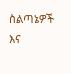ስልጣኔዎች እና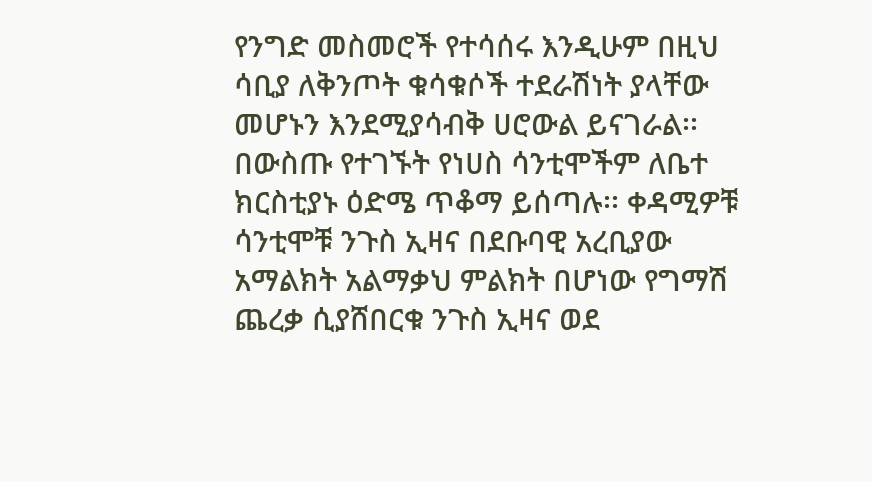የንግድ መስመሮች የተሳሰሩ እንዲሁም በዚህ ሳቢያ ለቅንጦት ቁሳቁሶች ተደራሽነት ያላቸው መሆኑን እንደሚያሳብቅ ሀሮውል ይናገራል፡፡ በውስጡ የተገኙት የነሀስ ሳንቲሞችም ለቤተ ክርስቲያኑ ዕድሜ ጥቆማ ይሰጣሉ፡፡ ቀዳሚዎቹ ሳንቲሞቹ ንጉስ ኢዛና በደቡባዊ አረቢያው አማልክት አልማቃህ ምልክት በሆነው የግማሽ ጨረቃ ሲያሸበርቁ ንጉስ ኢዛና ወደ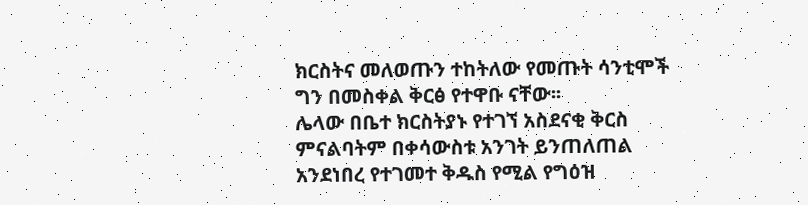ክርስትና መለወጡን ተከትለው የመጡት ሳንቲሞች ግን በመስቀል ቅርፅ የተዋቡ ናቸው፡፡
ሌላው በቤተ ክርስትያኑ የተገኘ አስደናቂ ቅርስ ምናልባትም በቀሳውስቱ አንገት ይንጠለጠል አንደነበረ የተገመተ ቅዱስ የሚል የግዕዝ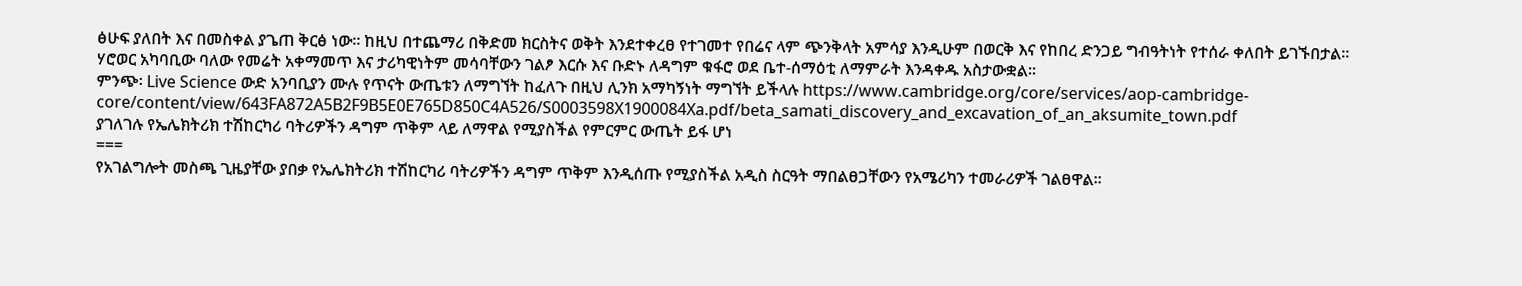ፅሁፍ ያለበት እና በመስቀል ያጌጠ ቅርፅ ነው፡፡ ከዚህ በተጨማሪ በቅድመ ክርስትና ወቅት እንደተቀረፀ የተገመተ የበሬና ላም ጭንቅላት አምሳያ እንዲሁም በወርቅ እና የከበረ ድንጋይ ግብዓትነት የተሰራ ቀለበት ይገኙበታል፡፡
ሃሮወር አካባቢው ባለው የመሬት አቀማመጥ እና ታሪካዊነትም መሳባቸውን ገልፆ እርሱ እና ቡድኑ ለዳግም ቁፋሮ ወደ ቤተ-ሰማዕቲ ለማምራት እንዳቀዱ አስታውቋል፡፡
ምንጭ፡ Live Science ውድ አንባቢያን ሙሉ የጥናት ውጤቱን ለማግኘት ከፈለጉ በዚህ ሊንክ አማካኝነት ማግኘት ይችላሉ https://www.cambridge.org/core/services/aop-cambridge-core/content/view/643FA872A5B2F9B5E0E765D850C4A526/S0003598X1900084Xa.pdf/beta_samati_discovery_and_excavation_of_an_aksumite_town.pdf
ያገለገሉ የኤሌክትሪክ ተሽከርካሪ ባትሪዎችን ዳግም ጥቅም ላይ ለማዋል የሚያስችል የምርምር ውጤት ይፋ ሆነ
===
የአገልግሎት መስጫ ጊዜያቸው ያበቃ የኤሌክትሪክ ተሽከርካሪ ባትሪዎችን ዳግም ጥቅም እንዲሰጡ የሚያስችል አዲስ ስርዓት ማበልፀጋቸውን የአሜሪካን ተመራሪዎች ገልፀዋል፡፡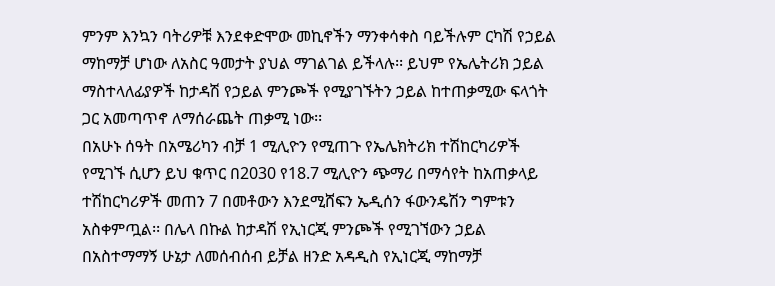ምንም እንኳን ባትሪዎቹ እንደቀድሞው መኪኖችን ማንቀሳቀስ ባይችሉም ርካሽ የኃይል ማከማቻ ሆነው ለአስር ዓመታት ያህል ማገልገል ይችላሉ፡፡ ይህም የኤሌትሪክ ኃይል ማስተላለፊያዎች ከታዳሽ የኃይል ምንጮች የሚያገኙትን ኃይል ከተጠቃሚው ፍላጎት ጋር አመጣጥኖ ለማሰራጨት ጠቃሚ ነው፡፡
በአሁኑ ሰዓት በአሜሪካን ብቻ 1 ሚሊዮን የሚጠጉ የኤሌክትሪክ ተሽከርካሪዎች የሚገኙ ሲሆን ይህ ቁጥር በ2030 የ18.7 ሚሊዮን ጭማሪ በማሳየት ከአጠቃላይ ተሽከርካሪዎች መጠን 7 በመቶውን እንደሚሸፍን ኤዲሰን ፋውንዴሽን ግምቱን አስቀምጧል፡፡ በሌላ በኩል ከታዳሽ የኢነርጂ ምንጮች የሚገኘውን ኃይል በአስተማማኝ ሁኔታ ለመሰብሰብ ይቻል ዘንድ አዳዲስ የኢነርጂ ማከማቻ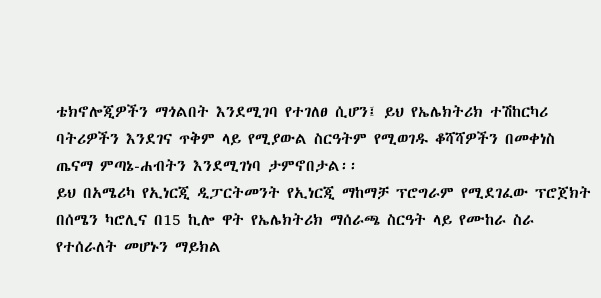ቴክኖሎጂዎችን ማጎልበት እንደሚገባ የተገለፀ ሲሆን፤ ይህ የኤሌክትሪክ ተሽከርካሪ ባትሪዎችን እንደገና ጥቅም ላይ የሚያውል ስርዓትም የሚወገዱ ቆሻሻዎችን በመቀነስ ጤናማ ምጣኔ-ሐብትን እንደሚገነባ ታምኖበታል፡፡
ይህ በአሜሪካ የኢነርጂ ዲፓርትመንት የኢነርጂ ማከማቻ ፕሮግራም የሚደገፈው ፕሮጀክት በሰሜን ካሮሊና በ15 ኪሎ ዋት የኤሌክትሪክ ማሰራጫ ስርዓት ላይ የሙከራ ስራ የተሰራለት መሆኑን ማይክል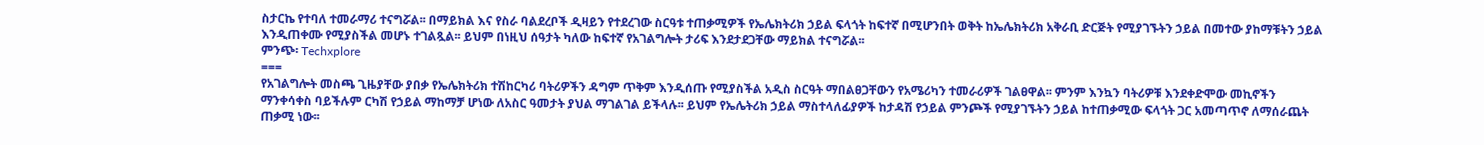ስታርኬ የተባለ ተመራማሪ ተናግሯል፡፡ በማይክል እና የስራ ባልደረቦች ዲዛይን የተደረገው ስርዓቱ ተጠቃሚዎች የኤሌክትሪክ ኃይል ፍላጎት ከፍተኛ በሚሆንበት ወቅት ከኤሌክትሪክ አቅራቢ ድርጅት የሚያገኙትን ኃይል በመተው ያከማቹትን ኃይል እንዲጠቀሙ የሚያስችል መሆኑ ተገልጿል፡፡ ይህም በነዚህ ሰዓታት ካለው ከፍተኛ የአገልግሎት ታሪፍ እንደታደጋቸው ማይክል ተናግሯል፡፡
ምንጭ፡ Techxplore
===
የአገልግሎት መስጫ ጊዜያቸው ያበቃ የኤሌክትሪክ ተሽከርካሪ ባትሪዎችን ዳግም ጥቅም እንዲሰጡ የሚያስችል አዲስ ስርዓት ማበልፀጋቸውን የአሜሪካን ተመራሪዎች ገልፀዋል፡፡ ምንም እንኳን ባትሪዎቹ እንደቀድሞው መኪኖችን ማንቀሳቀስ ባይችሉም ርካሽ የኃይል ማከማቻ ሆነው ለአስር ዓመታት ያህል ማገልገል ይችላሉ፡፡ ይህም የኤሌትሪክ ኃይል ማስተላለፊያዎች ከታዳሽ የኃይል ምንጮች የሚያገኙትን ኃይል ከተጠቃሚው ፍላጎት ጋር አመጣጥኖ ለማሰራጨት ጠቃሚ ነው፡፡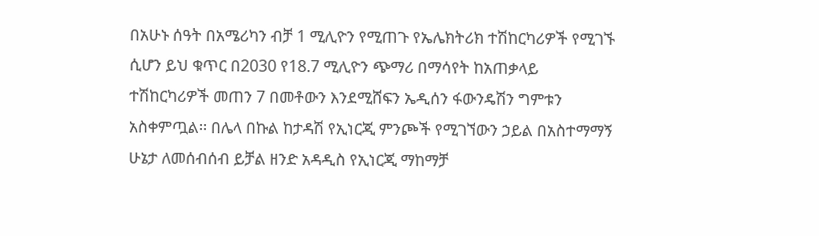በአሁኑ ሰዓት በአሜሪካን ብቻ 1 ሚሊዮን የሚጠጉ የኤሌክትሪክ ተሽከርካሪዎች የሚገኙ ሲሆን ይህ ቁጥር በ2030 የ18.7 ሚሊዮን ጭማሪ በማሳየት ከአጠቃላይ ተሽከርካሪዎች መጠን 7 በመቶውን እንደሚሸፍን ኤዲሰን ፋውንዴሽን ግምቱን አስቀምጧል፡፡ በሌላ በኩል ከታዳሽ የኢነርጂ ምንጮች የሚገኘውን ኃይል በአስተማማኝ ሁኔታ ለመሰብሰብ ይቻል ዘንድ አዳዲስ የኢነርጂ ማከማቻ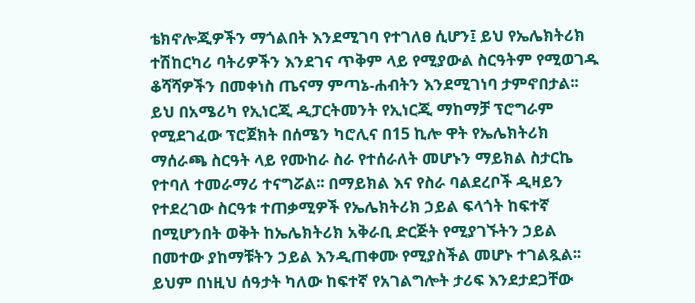ቴክኖሎጂዎችን ማጎልበት እንደሚገባ የተገለፀ ሲሆን፤ ይህ የኤሌክትሪክ ተሽከርካሪ ባትሪዎችን እንደገና ጥቅም ላይ የሚያውል ስርዓትም የሚወገዱ ቆሻሻዎችን በመቀነስ ጤናማ ምጣኔ-ሐብትን እንደሚገነባ ታምኖበታል፡፡
ይህ በአሜሪካ የኢነርጂ ዲፓርትመንት የኢነርጂ ማከማቻ ፕሮግራም የሚደገፈው ፕሮጀክት በሰሜን ካሮሊና በ15 ኪሎ ዋት የኤሌክትሪክ ማሰራጫ ስርዓት ላይ የሙከራ ስራ የተሰራለት መሆኑን ማይክል ስታርኬ የተባለ ተመራማሪ ተናግሯል፡፡ በማይክል እና የስራ ባልደረቦች ዲዛይን የተደረገው ስርዓቱ ተጠቃሚዎች የኤሌክትሪክ ኃይል ፍላጎት ከፍተኛ በሚሆንበት ወቅት ከኤሌክትሪክ አቅራቢ ድርጅት የሚያገኙትን ኃይል በመተው ያከማቹትን ኃይል እንዲጠቀሙ የሚያስችል መሆኑ ተገልጿል፡፡ ይህም በነዚህ ሰዓታት ካለው ከፍተኛ የአገልግሎት ታሪፍ እንደታደጋቸው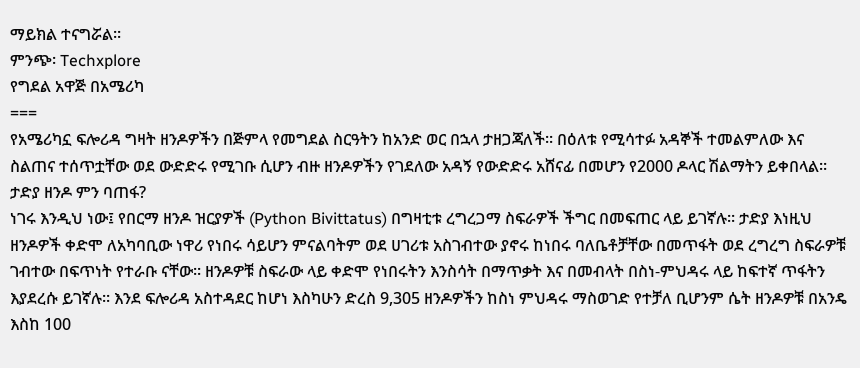ማይክል ተናግሯል፡፡
ምንጭ፡ Techxplore
የግደል አዋጅ በአሜሪካ
===
የአሜሪካኗ ፍሎሪዳ ግዛት ዘንዶዎችን በጅምላ የመግደል ስርዓትን ከአንድ ወር በኋላ ታዘጋጃለች፡፡ በዕለቱ የሚሳተፉ አዳኞች ተመልምለው እና ስልጠና ተሰጥቷቸው ወደ ውድድሩ የሚገቡ ሲሆን ብዙ ዘንዶዎችን የገደለው አዳኝ የውድድሩ አሸናፊ በመሆን የ2000 ዶላር ሽልማትን ይቀበላል፡፡
ታድያ ዘንዶ ምን ባጠፋ?
ነገሩ እንዲህ ነው፤ የበርማ ዘንዶ ዝርያዎች (Python Bivittatus) በግዛቲቱ ረግረጋማ ስፍራዎች ችግር በመፍጠር ላይ ይገኛሉ፡፡ ታድያ እነዚህ ዘንዶዎች ቀድሞ ለአካባቢው ነዋሪ የነበሩ ሳይሆን ምናልባትም ወደ ሀገሪቱ አስገብተው ያኖሩ ከነበሩ ባለቤቶቻቸው በመጥፋት ወደ ረግረግ ስፍራዎቹ ገብተው በፍጥነት የተራቡ ናቸው፡፡ ዘንዶዎቹ ስፍራው ላይ ቀድሞ የነበሩትን እንስሳት በማጥቃት እና በመብላት በስነ-ምህዳሩ ላይ ከፍተኛ ጥፋትን እያደረሱ ይገኛሉ፡፡ እንደ ፍሎሪዳ አስተዳደር ከሆነ እስካሁን ድረስ 9,305 ዘንዶዎችን ከስነ ምህዳሩ ማስወገድ የተቻለ ቢሆንም ሴት ዘንዶዎቹ በአንዴ እስከ 100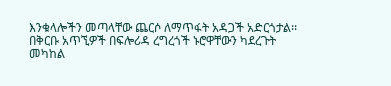እንቁላሎችን መጣላቸው ጨርሶ ለማጥፋት አዳጋች አድርጎታል፡፡
በቅርቡ አጥኚዎች በፍሎሪዳ ረግረጎች ኑሮዋቸውን ካደረጉት መካከል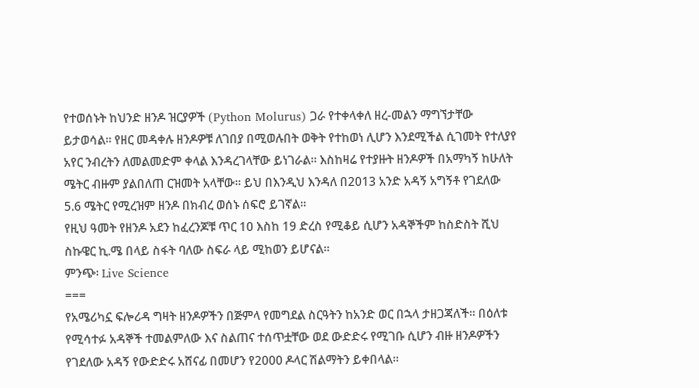የተወሰኑት ከህንድ ዘንዶ ዝርያዎች (Python Molurus) ጋራ የተቀላቀለ ዘረ-መልን ማግኘታቸው ይታወሳል፡፡ የዘር መዳቀሉ ዘንዶዎቹ ለገበያ በሚወሉበት ወቅት የተከወነ ሊሆን እንደሚችል ሲገመት የተለያየ አየር ንብረትን ለመልመድም ቀላል እንዳረገላቸው ይነገራል፡፡ እስከዛሬ የተያዙት ዘንዶዎች በአማካኝ ከሁለት ሜትር ብዙም ያልበለጠ ርዝመት አላቸው፡፡ ይህ በእንዲህ እንዳለ በ2013 አንድ አዳኝ አግኝቶ የገደለው 5.6 ሜትር የሚረዝም ዘንዶ በክብረ ወሰኑ ሰፍሮ ይገኛል፡፡
የዚህ ዓመት የዘንዶ አደን ከፈረንጆቹ ጥር 10 እስከ 19 ድረስ የሚቆይ ሲሆን አዳኞችም ከስድስት ሺህ ስኩዌር ኪ.ሜ በላይ ስፋት ባለው ስፍራ ላይ ሚከወን ይሆናል፡፡
ምንጭ፡ Live Science
===
የአሜሪካኗ ፍሎሪዳ ግዛት ዘንዶዎችን በጅምላ የመግደል ስርዓትን ከአንድ ወር በኋላ ታዘጋጃለች፡፡ በዕለቱ የሚሳተፉ አዳኞች ተመልምለው እና ስልጠና ተሰጥቷቸው ወደ ውድድሩ የሚገቡ ሲሆን ብዙ ዘንዶዎችን የገደለው አዳኝ የውድድሩ አሸናፊ በመሆን የ2000 ዶላር ሽልማትን ይቀበላል፡፡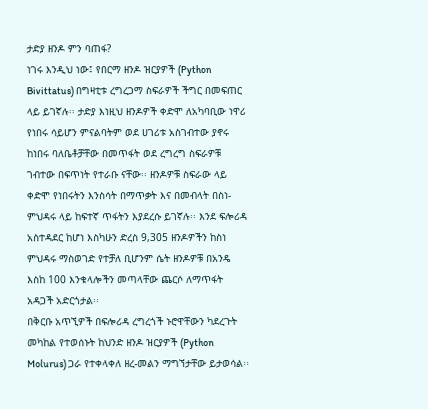ታድያ ዘንዶ ምን ባጠፋ?
ነገሩ እንዲህ ነው፤ የበርማ ዘንዶ ዝርያዎች (Python Bivittatus) በግዛቲቱ ረግረጋማ ስፍራዎች ችግር በመፍጠር ላይ ይገኛሉ፡፡ ታድያ እነዚህ ዘንዶዎች ቀድሞ ለአካባቢው ነዋሪ የነበሩ ሳይሆን ምናልባትም ወደ ሀገሪቱ አስገብተው ያኖሩ ከነበሩ ባለቤቶቻቸው በመጥፋት ወደ ረግረግ ስፍራዎቹ ገብተው በፍጥነት የተራቡ ናቸው፡፡ ዘንዶዎቹ ስፍራው ላይ ቀድሞ የነበሩትን እንስሳት በማጥቃት እና በመብላት በስነ-ምህዳሩ ላይ ከፍተኛ ጥፋትን እያደረሱ ይገኛሉ፡፡ እንደ ፍሎሪዳ አስተዳደር ከሆነ እስካሁን ድረስ 9,305 ዘንዶዎችን ከስነ ምህዳሩ ማስወገድ የተቻለ ቢሆንም ሴት ዘንዶዎቹ በአንዴ እስከ 100 እንቁላሎችን መጣላቸው ጨርሶ ለማጥፋት አዳጋች አድርጎታል፡፡
በቅርቡ አጥኚዎች በፍሎሪዳ ረግረጎች ኑሮዋቸውን ካደረጉት መካከል የተወሰኑት ከህንድ ዘንዶ ዝርያዎች (Python Molurus) ጋራ የተቀላቀለ ዘረ-መልን ማግኘታቸው ይታወሳል፡፡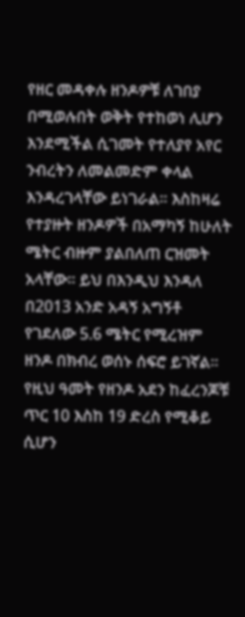የዘር መዳቀሉ ዘንዶዎቹ ለገበያ በሚወሉበት ወቅት የተከወነ ሊሆን እንደሚችል ሲገመት የተለያየ አየር ንብረትን ለመልመድም ቀላል እንዳረገላቸው ይነገራል፡፡ እስከዛሬ የተያዙት ዘንዶዎች በአማካኝ ከሁለት ሜትር ብዙም ያልበለጠ ርዝመት አላቸው፡፡ ይህ በእንዲህ እንዳለ በ2013 አንድ አዳኝ አግኝቶ የገደለው 5.6 ሜትር የሚረዝም ዘንዶ በክብረ ወሰኑ ሰፍሮ ይገኛል፡፡
የዚህ ዓመት የዘንዶ አደን ከፈረንጆቹ ጥር 10 እስከ 19 ድረስ የሚቆይ ሲሆን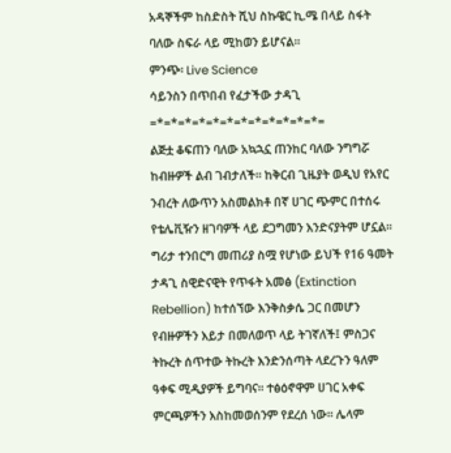አዳኞችም ከስድስት ሺህ ስኩዌር ኪ.ሜ በላይ ስፋት ባለው ስፍራ ላይ ሚከወን ይሆናል፡፡
ምንጭ፡ Live Science
ሳይንስን በጥበብ የፈታችው ታዳጊ
=*=*=*=*=*=*=*=*=*=*=*=*=
ልጅቷ ቆፍጠን ባለው አኳኋኗ ጠንከር ባለው ንግግሯ ከብዙዎች ልብ ገብታለች፡፡ ከቅርብ ጊዜያት ወዲህ የአየር ንብረት ለውጥን አስመልክቶ በኛ ሀገር ጭምር በተሰሩ የቴሌቪዥን ዘገባዎች ላይ ደጋግመን እንድናያትም ሆኗል፡፡ ግሪታ ተንበርግ መጠሪያ ስሟ የሆነው ይህች የ16 ዓመት ታዳጊ ስዊድናዊት የጥፋት አመፅ (Extinction Rebellion) ከተሰኘው እንቅስቃሴ ጋር በመሆን የብዙዎችን እይታ በመለወጥ ላይ ትገኛለች፤ ምስጋና ትኩረት ሰጥተው ትኩረት እንድንሰጣት ላደረጉን ዓለም ዓቀፍ ሚዲያዎች ይግባና፡፡ ተፅዕኖዋም ሀገር አቀፍ ምርጫዎችን እስከመወሰንም የደረሰ ነው፡፡ ሌላም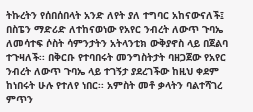ትኩረትን የሰበሰበላት አንድ ለየት ያለ ተግባር አከናውናለች፤ በስፔን ማድሪድ ለተከናወነው የአየር ንብረት ለውጥ ጉባኤ ለመሳተፍ ሶስት ሳምንታትን አትላንቲክ ውቅያኖስ ላይ በጀልባ ተጉዛለች፡፡ በቅርቡ የተባበሩት መንግስትታት ባዘጋጀው የአየር ንብረት ለውጥ ጉባኤ ላይ ተገኝታ ያደረገችው ከዚህ ቀደም ከነበሩት ሁሉ የተለየ ነበር፡፡ አምስት መቶ ቃላትን ባልተሻገረ ምጥን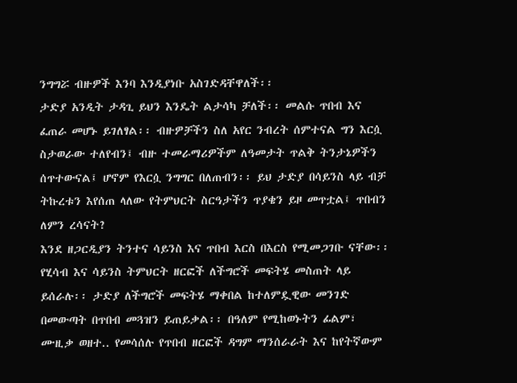ንግግሯ ብዙዎች እንባ እንዲያነቡ አስገድዳቸዋለች፡፡
ታድያ አንዲት ታዳጊ ይህን እንዴት ልታሳካ ቻለች፡፡ መልሱ ጥበብ እና ፈጠራ መሆኑ ይገለፃል፡፡ ብዙዎቻችን ስለ አየር ንብረት ሰምተናል ግን እርሷ ስታወራው ተለየብን፤ ብዙ ተመራማሪዎችም ለዓመታት ጥልቅ ትንታኔዎችን ሰጥተውናል፤ ሆኖም የእርሷ ንግግር በለጠብን፡፡ ይህ ታድያ በሳይንስ ላይ ብቻ ትኩረቱን እየሰጠ ላለው የትምህርት ስርዓታችን ጥያቄን ይዞ መጥቷል፤ ጥበብን ለምን ረሳናት?
እንደ ዘጋርዲያን ትንተና ሳይንስ እና ጥበብ እርስ በእርስ የሚመጋገቡ ናቸው፡፡ የሂሳብ እና ሳይንስ ትምህርት ዘርፎች ለችግሮች መፍትሄ መስጠት ላይ ይሰራሉ፡፡ ታድያ ለችግሮች መፍትሄ ማቀበል ከተለምዷዊው መንገድ በመውጣት በጥበብ መጓዝን ይጠይቃል፡፡ በዓለም የሚከወኑትን ፊልም፣ ሙዚቃ ወዘተ.. የመሳሰሉ የጥበብ ዘርፎች ዳግም ማንሰራራት እና ከየትኛውም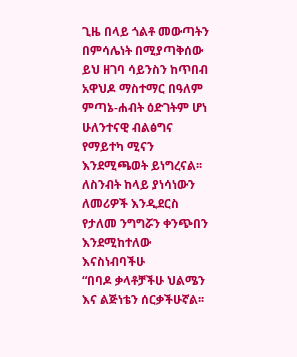ጊዜ በላይ ጎልቶ መውጣትን በምሳሌነት በሚያጣቅሰው ይህ ዘገባ ሳይንስን ከጥበብ አዋህዶ ማስተማር በዓለም ምጣኔ-ሐብት ዕድገትም ሆነ ሁለንተናዊ ብልፅግና የማይተካ ሚናን እንደሚጫወት ይነግረናል፡፡
ለስንብት ከላይ ያነሳነውን ለመሪዎች እንዲደርስ የታለመ ንግግሯን ቀንጭበን እንደሚከተለው እናስነብባችሁ
“በባዶ ቃላቶቻችሁ ህልሜን እና ልጅነቴን ሰርቃችሁኛል፡፡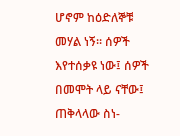ሆኖም ከዕድለኞቹ መሃል ነኝ፡፡ ሰዎች እየተሰቃዩ ነው፤ ሰዎች በመሞት ላይ ናቸው፤ ጠቅላላው ስነ-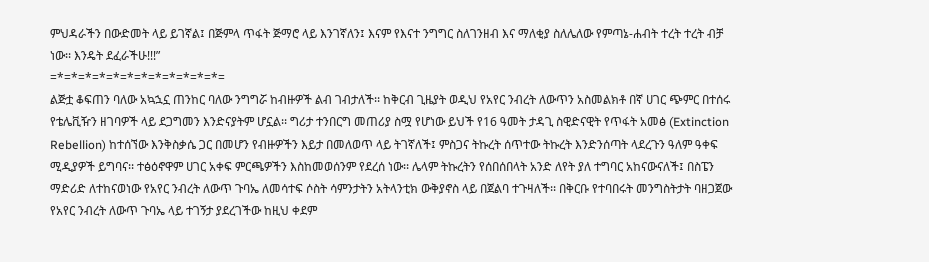ምህዳራችን በውድመት ላይ ይገኛል፤ በጅምላ ጥፋት ጅማሮ ላይ እንገኛለን፤ እናም የእናተ ንግግር ስለገንዘብ እና ማለቂያ ስለሌለው የምጣኔ-ሐብት ተረት ተረት ብቻ ነው፡፡ እንዴት ደፈራችሁ!!!”
=*=*=*=*=*=*=*=*=*=*=*=*=
ልጅቷ ቆፍጠን ባለው አኳኋኗ ጠንከር ባለው ንግግሯ ከብዙዎች ልብ ገብታለች፡፡ ከቅርብ ጊዜያት ወዲህ የአየር ንብረት ለውጥን አስመልክቶ በኛ ሀገር ጭምር በተሰሩ የቴሌቪዥን ዘገባዎች ላይ ደጋግመን እንድናያትም ሆኗል፡፡ ግሪታ ተንበርግ መጠሪያ ስሟ የሆነው ይህች የ16 ዓመት ታዳጊ ስዊድናዊት የጥፋት አመፅ (Extinction Rebellion) ከተሰኘው እንቅስቃሴ ጋር በመሆን የብዙዎችን እይታ በመለወጥ ላይ ትገኛለች፤ ምስጋና ትኩረት ሰጥተው ትኩረት እንድንሰጣት ላደረጉን ዓለም ዓቀፍ ሚዲያዎች ይግባና፡፡ ተፅዕኖዋም ሀገር አቀፍ ምርጫዎችን እስከመወሰንም የደረሰ ነው፡፡ ሌላም ትኩረትን የሰበሰበላት አንድ ለየት ያለ ተግባር አከናውናለች፤ በስፔን ማድሪድ ለተከናወነው የአየር ንብረት ለውጥ ጉባኤ ለመሳተፍ ሶስት ሳምንታትን አትላንቲክ ውቅያኖስ ላይ በጀልባ ተጉዛለች፡፡ በቅርቡ የተባበሩት መንግስትታት ባዘጋጀው የአየር ንብረት ለውጥ ጉባኤ ላይ ተገኝታ ያደረገችው ከዚህ ቀደም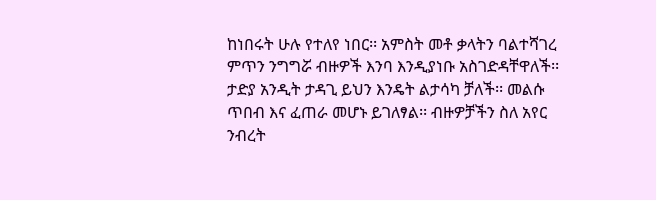ከነበሩት ሁሉ የተለየ ነበር፡፡ አምስት መቶ ቃላትን ባልተሻገረ ምጥን ንግግሯ ብዙዎች እንባ እንዲያነቡ አስገድዳቸዋለች፡፡
ታድያ አንዲት ታዳጊ ይህን እንዴት ልታሳካ ቻለች፡፡ መልሱ ጥበብ እና ፈጠራ መሆኑ ይገለፃል፡፡ ብዙዎቻችን ስለ አየር ንብረት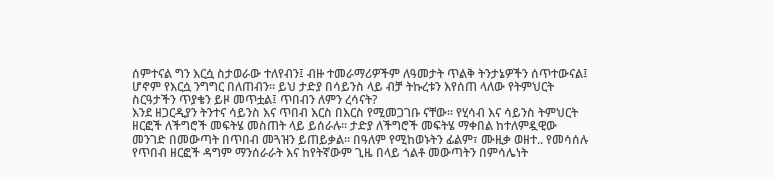ሰምተናል ግን እርሷ ስታወራው ተለየብን፤ ብዙ ተመራማሪዎችም ለዓመታት ጥልቅ ትንታኔዎችን ሰጥተውናል፤ ሆኖም የእርሷ ንግግር በለጠብን፡፡ ይህ ታድያ በሳይንስ ላይ ብቻ ትኩረቱን እየሰጠ ላለው የትምህርት ስርዓታችን ጥያቄን ይዞ መጥቷል፤ ጥበብን ለምን ረሳናት?
እንደ ዘጋርዲያን ትንተና ሳይንስ እና ጥበብ እርስ በእርስ የሚመጋገቡ ናቸው፡፡ የሂሳብ እና ሳይንስ ትምህርት ዘርፎች ለችግሮች መፍትሄ መስጠት ላይ ይሰራሉ፡፡ ታድያ ለችግሮች መፍትሄ ማቀበል ከተለምዷዊው መንገድ በመውጣት በጥበብ መጓዝን ይጠይቃል፡፡ በዓለም የሚከወኑትን ፊልም፣ ሙዚቃ ወዘተ.. የመሳሰሉ የጥበብ ዘርፎች ዳግም ማንሰራራት እና ከየትኛውም ጊዜ በላይ ጎልቶ መውጣትን በምሳሌነት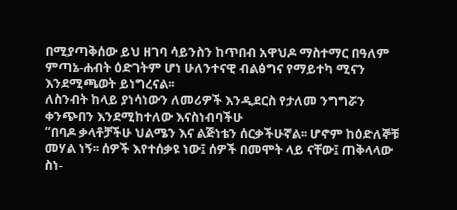በሚያጣቅሰው ይህ ዘገባ ሳይንስን ከጥበብ አዋህዶ ማስተማር በዓለም ምጣኔ-ሐብት ዕድገትም ሆነ ሁለንተናዊ ብልፅግና የማይተካ ሚናን እንደሚጫወት ይነግረናል፡፡
ለስንብት ከላይ ያነሳነውን ለመሪዎች እንዲደርስ የታለመ ንግግሯን ቀንጭበን እንደሚከተለው እናስነብባችሁ
“በባዶ ቃላቶቻችሁ ህልሜን እና ልጅነቴን ሰርቃችሁኛል፡፡ ሆኖም ከዕድለኞቹ መሃል ነኝ፡፡ ሰዎች እየተሰቃዩ ነው፤ ሰዎች በመሞት ላይ ናቸው፤ ጠቅላላው ስነ-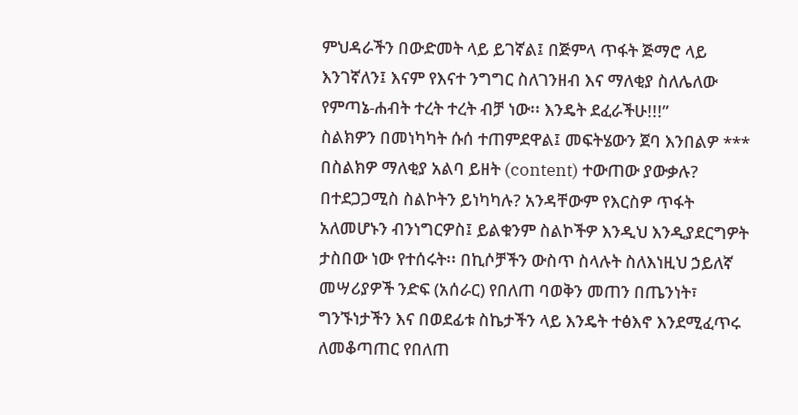ምህዳራችን በውድመት ላይ ይገኛል፤ በጅምላ ጥፋት ጅማሮ ላይ እንገኛለን፤ እናም የእናተ ንግግር ስለገንዘብ እና ማለቂያ ስለሌለው የምጣኔ-ሐብት ተረት ተረት ብቻ ነው፡፡ እንዴት ደፈራችሁ!!!”
ስልክዎን በመነካካት ሱሰ ተጠምደዋል፤ መፍትሄውን ጀባ እንበልዎ ***
በስልክዎ ማለቂያ አልባ ይዘት (content) ተውጠው ያውቃሉ? በተደጋጋሚስ ስልኮትን ይነካካሉ? አንዳቸውም የእርስዎ ጥፋት አለመሆኑን ብንነግርዎስ፤ ይልቁንም ስልኮችዎ እንዲህ እንዲያደርግዎት ታስበው ነው የተሰሩት፡፡ በኪሶቻችን ውስጥ ስላሉት ስለእነዚህ ኃይለኛ መሣሪያዎች ንድፍ (አሰራር) የበለጠ ባወቅን መጠን በጤንነት፣ ግንኙነታችን እና በወደፊቱ ስኬታችን ላይ እንዴት ተፅእኖ እንደሚፈጥሩ ለመቆጣጠር የበለጠ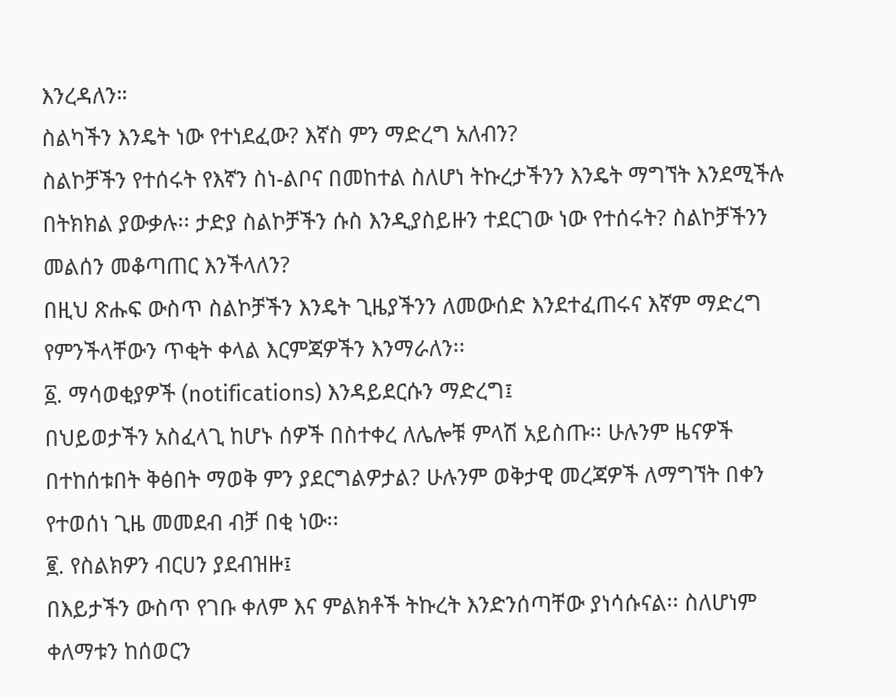እንረዳለን።
ስልካችን እንዴት ነው የተነደፈው? እኛስ ምን ማድረግ አለብን?
ስልኮቻችን የተሰሩት የእኛን ስነ-ልቦና በመከተል ስለሆነ ትኩረታችንን እንዴት ማግኘት እንደሚችሉ በትክክል ያውቃሉ፡፡ ታድያ ስልኮቻችን ሱስ እንዲያስይዙን ተደርገው ነው የተሰሩት? ስልኮቻችንን መልሰን መቆጣጠር እንችላለን?
በዚህ ጽሑፍ ውስጥ ስልኮቻችን እንዴት ጊዜያችንን ለመውሰድ እንደተፈጠሩና እኛም ማድረግ የምንችላቸውን ጥቂት ቀላል እርምጃዎችን እንማራለን፡፡
፩. ማሳወቂያዎች (notifications) እንዳይደርሱን ማድረግ፤
በህይወታችን አስፈላጊ ከሆኑ ሰዎች በስተቀረ ለሌሎቹ ምላሽ አይስጡ፡፡ ሁሉንም ዜናዎች በተከሰቱበት ቅፅበት ማወቅ ምን ያደርግልዎታል? ሁሉንም ወቅታዊ መረጃዎች ለማግኘት በቀን የተወሰነ ጊዜ መመደብ ብቻ በቂ ነው፡፡
፪. የስልክዎን ብርሀን ያደብዝዙ፤
በእይታችን ውስጥ የገቡ ቀለም እና ምልክቶች ትኩረት እንድንሰጣቸው ያነሳሱናል፡፡ ስለሆነም ቀለማቱን ከሰወርን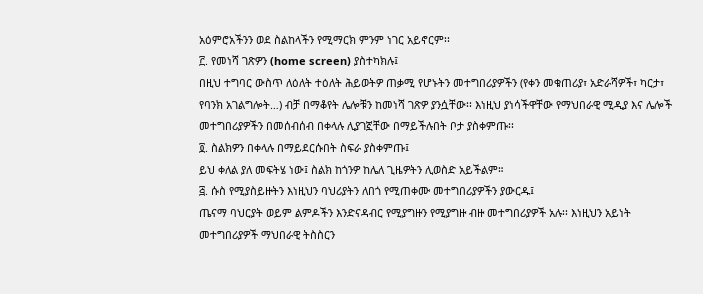አዕምሮአችንን ወደ ስልከላችን የሚማርክ ምንም ነገር አይኖርም፡፡
፫. የመነሻ ገጽዎን (home screen) ያስተካክሉ፤
በዚህ ተግባር ውስጥ ለዕለት ተዕለት ሕይወትዎ ጠቃሚ የሆኑትን መተግበሪያዎችን (የቀን መቁጠሪያ፣ አድራሻዎች፣ ካርታ፣ የባንክ አገልግሎት…) ብቻ በማቆየት ሌሎቹን ከመነሻ ገጽዎ ያንሷቸው፡፡ እነዚህ ያነሳችዋቸው የማህበራዊ ሚዲያ እና ሌሎች መተግበሪያዎችን በመሰብሰብ በቀላሉ ሊያገኟቸው በማይችሉበት ቦታ ያስቀምጡ፡፡
፬. ስልክዎን በቀላሉ በማይደርሱበት ስፍራ ያስቀምጡ፤
ይህ ቀለል ያለ መፍትሄ ነው፤ ስልክ ከጎንዎ ከሌለ ጊዜዎትን ሊወስድ አይችልም።
፭. ሱስ የሚያስይዙትን እነዚህን ባህሪያትን ለበጎ የሚጠቀሙ መተግበሪያዎችን ያውርዱ፤
ጤናማ ባህርያት ወይም ልምዶችን እንድናዳብር የሚያግዙን የሚያግዙ ብዙ መተግበሪያዎች አሉ፡፡ እነዚህን አይነት መተግበሪያዎች ማህበራዊ ትስስርን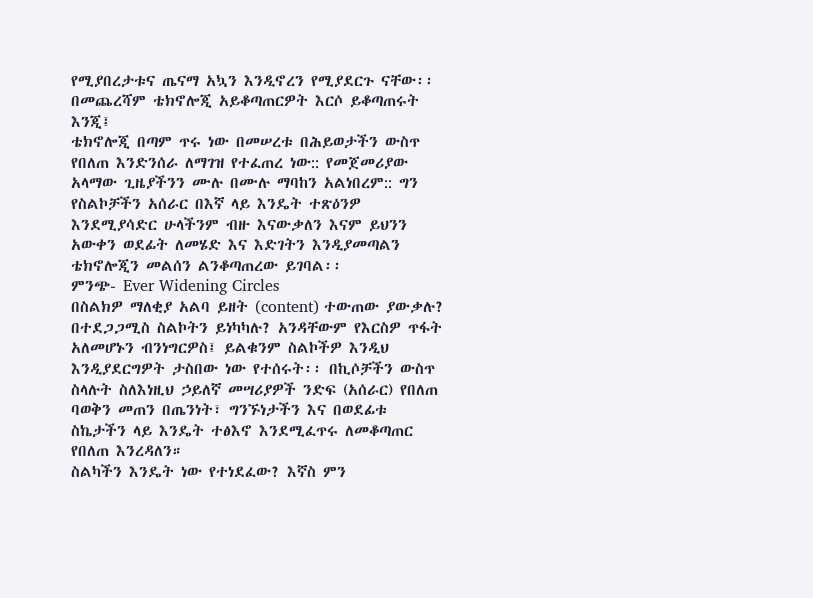የሚያበረታቱና ጤናማ አኳን እንዲኖረን የሚያደርጉ ናቸው፡፡
በመጨረሻም ቴክኖሎጂ አይቆጣጠርዎት እርሶ ይቆጣጠሩት እንጂ፤
ቴክኖሎጂ በጣም ጥሩ ነው በመሠረቱ በሕይወታችን ውስጥ የበለጠ እንድንሰራ ለማገዝ የተፈጠረ ነው:: የመጀመሪያው አላማው ጊዜያችንን ሙሉ በሙሉ ማባከን አልነበረም:: ግን የስልኮቻችን አሰራር በእኛ ላይ እንዴት ተጽዕንዎ እንደሚያሳድር ሁላችንም ብዙ እናውቃለን እናም ይህንን አውቀን ወደፊት ለመሄድ እና እድገትን እንዲያመጣልን ቴክኖሎጂን መልሰን ልንቆጣጠረው ይገባል፡፡
ምንጭ- Ever Widening Circles
በስልክዎ ማለቂያ አልባ ይዘት (content) ተውጠው ያውቃሉ? በተደጋጋሚስ ስልኮትን ይነካካሉ? አንዳቸውም የእርስዎ ጥፋት አለመሆኑን ብንነግርዎስ፤ ይልቁንም ስልኮችዎ እንዲህ እንዲያደርግዎት ታስበው ነው የተሰሩት፡፡ በኪሶቻችን ውስጥ ስላሉት ስለእነዚህ ኃይለኛ መሣሪያዎች ንድፍ (አሰራር) የበለጠ ባወቅን መጠን በጤንነት፣ ግንኙነታችን እና በወደፊቱ ስኬታችን ላይ እንዴት ተፅእኖ እንደሚፈጥሩ ለመቆጣጠር የበለጠ እንረዳለን።
ስልካችን እንዴት ነው የተነደፈው? እኛስ ምን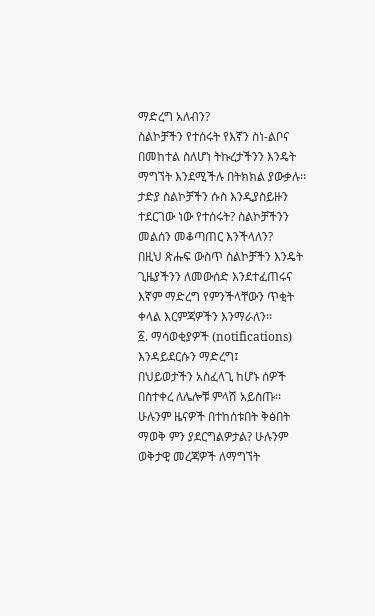ማድረግ አለብን?
ስልኮቻችን የተሰሩት የእኛን ስነ-ልቦና በመከተል ስለሆነ ትኩረታችንን እንዴት ማግኘት እንደሚችሉ በትክክል ያውቃሉ፡፡ ታድያ ስልኮቻችን ሱስ እንዲያስይዙን ተደርገው ነው የተሰሩት? ስልኮቻችንን መልሰን መቆጣጠር እንችላለን?
በዚህ ጽሑፍ ውስጥ ስልኮቻችን እንዴት ጊዜያችንን ለመውሰድ እንደተፈጠሩና እኛም ማድረግ የምንችላቸውን ጥቂት ቀላል እርምጃዎችን እንማራለን፡፡
፩. ማሳወቂያዎች (notifications) እንዳይደርሱን ማድረግ፤
በህይወታችን አስፈላጊ ከሆኑ ሰዎች በስተቀረ ለሌሎቹ ምላሽ አይስጡ፡፡ ሁሉንም ዜናዎች በተከሰቱበት ቅፅበት ማወቅ ምን ያደርግልዎታል? ሁሉንም ወቅታዊ መረጃዎች ለማግኘት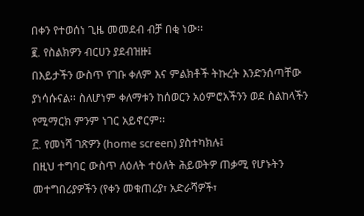በቀን የተወሰነ ጊዜ መመደብ ብቻ በቂ ነው፡፡
፪. የስልክዎን ብርሀን ያደብዝዙ፤
በእይታችን ውስጥ የገቡ ቀለም እና ምልክቶች ትኩረት እንድንሰጣቸው ያነሳሱናል፡፡ ስለሆነም ቀለማቱን ከሰወርን አዕምሮአችንን ወደ ስልከላችን የሚማርክ ምንም ነገር አይኖርም፡፡
፫. የመነሻ ገጽዎን (home screen) ያስተካክሉ፤
በዚህ ተግባር ውስጥ ለዕለት ተዕለት ሕይወትዎ ጠቃሚ የሆኑትን መተግበሪያዎችን (የቀን መቁጠሪያ፣ አድራሻዎች፣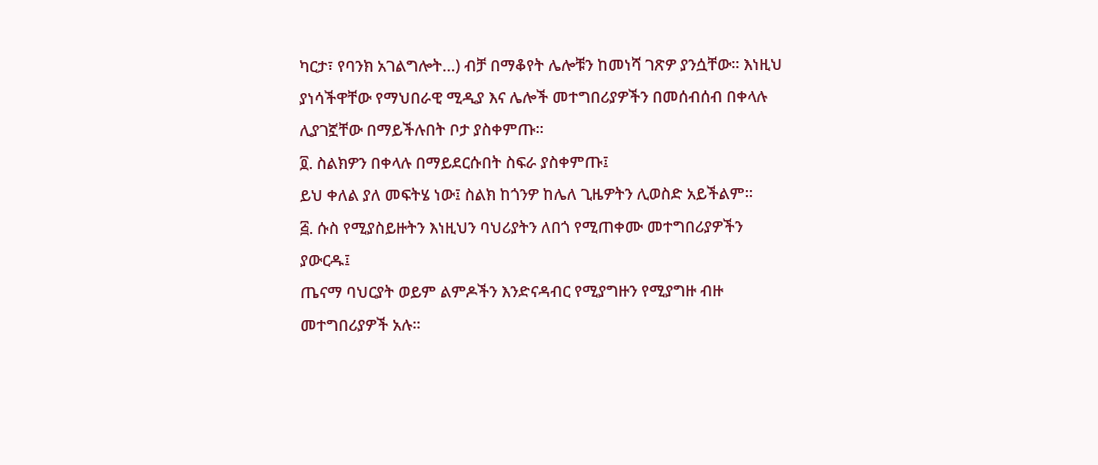ካርታ፣ የባንክ አገልግሎት…) ብቻ በማቆየት ሌሎቹን ከመነሻ ገጽዎ ያንሷቸው፡፡ እነዚህ ያነሳችዋቸው የማህበራዊ ሚዲያ እና ሌሎች መተግበሪያዎችን በመሰብሰብ በቀላሉ ሊያገኟቸው በማይችሉበት ቦታ ያስቀምጡ፡፡
፬. ስልክዎን በቀላሉ በማይደርሱበት ስፍራ ያስቀምጡ፤
ይህ ቀለል ያለ መፍትሄ ነው፤ ስልክ ከጎንዎ ከሌለ ጊዜዎትን ሊወስድ አይችልም።
፭. ሱስ የሚያስይዙትን እነዚህን ባህሪያትን ለበጎ የሚጠቀሙ መተግበሪያዎችን ያውርዱ፤
ጤናማ ባህርያት ወይም ልምዶችን እንድናዳብር የሚያግዙን የሚያግዙ ብዙ መተግበሪያዎች አሉ፡፡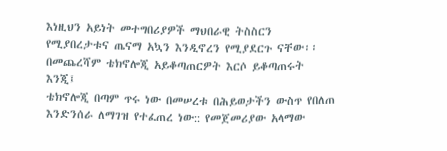እነዚህን አይነት መተግበሪያዎች ማህበራዊ ትስስርን የሚያበረታቱና ጤናማ አኳን እንዲኖረን የሚያደርጉ ናቸው፡፡
በመጨረሻም ቴክኖሎጂ አይቆጣጠርዎት እርሶ ይቆጣጠሩት እንጂ፤
ቴክኖሎጂ በጣም ጥሩ ነው በመሠረቱ በሕይወታችን ውስጥ የበለጠ እንድንሰራ ለማገዝ የተፈጠረ ነው:: የመጀመሪያው አላማው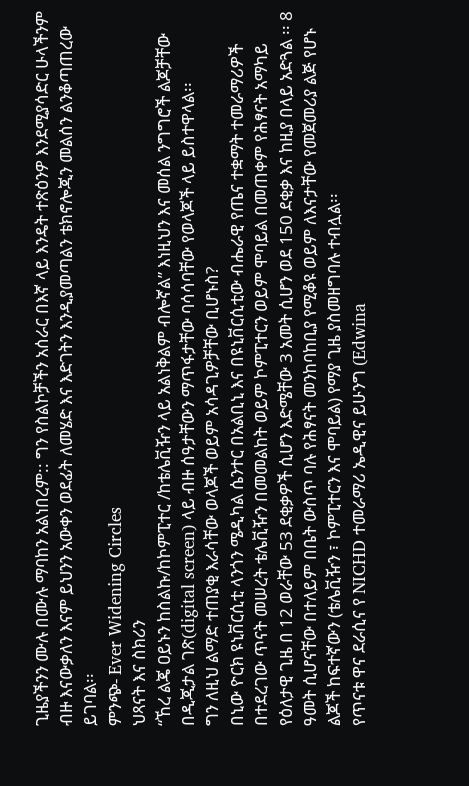ጊዜያችንን ሙሉ በሙሉ ማባከን አልነበረም:: ግን የስልኮቻችን አሰራር በእኛ ላይ እንዴት ተጽዕንዎ እንደሚያሳድር ሁላችንም ብዙ እናውቃለን እናም ይህንን አውቀን ወደፊት ለመሄድ እና እድገትን እንዲያመጣልን ቴክኖሎጂን መልሰን ልንቆጣጠረው ይገባል፡፡
ምንጭ- Ever Widening Circles
ህጻናት እና ስክሪን
“ኸረ ልጄ ዐይኑን ከስልኩ/ከኮምፒተር /ከቴሌቪዥን ላይ አልነቅልም ብሎኛል” እነዚህን እና መሰል ንግግሮች ልጆቻቸው በዲጂታል ገጽ(digital screen) ላይ ብዙ ሰዓታቸውን ማጥፋታቸው ባሳሳባቸው የወላጆች ላይ ይስተዋላል፡፡
ግን ለዚህ ልማድ ተጠያቂ እራሳቸው ወላጆች ወይም አሳዳጊዎቻቸው ቢሆኑስ?
በኒው ዮርክ ዩኒቨርሲቲ ላንጎን ሜዲካል ሴንተር በአልቢኒ እና በዩኒቨርሲቲው ብሔራዊ የጤና ተቋማት ተመራማሪዎች በተደረገው ጥናት መሠረት ቴሌቪዥን በመመልከት ወይም ኮምፒተርን ወይም ሞባይል በመጠቀም የሕፃናት አማካይ የዕለታዊ ጊዜ በ 12 ወራቸው 53 ደቂቃዎች ሲሆን እድሜቸው 3 አመት ሲሆን ወደ 150 ደቂቃ እና ከዚያ በላይ አድጓል ፡፡ 8 ዓመት ሲሆናቸው በተለይም በቤት ውስጥ ባሉ የሕፃናት መንከባከቢያ የሚቆዩ ወይም ለእናታቸው የመጀመሪያ ልጅ የሆኑ ልጆች ከፍተኛውን (ቴሌቪዥን ፣ ኮምፒተርን እና ሞባይል) የማያ ጊዜ ያስመዘግባሉ ተብሏል፡፡
የጥናቱ ዋና ደራሲና የ NICHD ተመራማሪ ኤዲዊና ይሁንግ (Edwina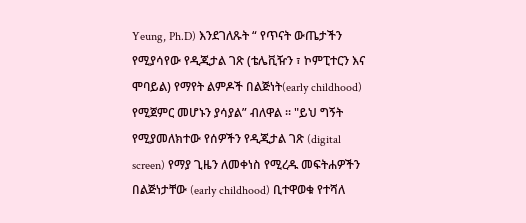Yeung, Ph.D) እንደገለጹት “ የጥናት ውጤታችን የሚያሳየው የዲጂታል ገጽ (ቴሌቪዥን ፣ ኮምፒተርን እና ሞባይል) የማየት ልምዶች በልጅነት(early childhood) የሚጀምር መሆኑን ያሳያል” ብለዋል ፡፡ "ይህ ግኝት የሚያመለክተው የሰዎችን የዲጂታል ገጽ (digital screen) የማያ ጊዜን ለመቀነስ የሚረዱ መፍትሐዎችን በልጅነታቸው (early childhood) ቢተዋወቁ የተሻለ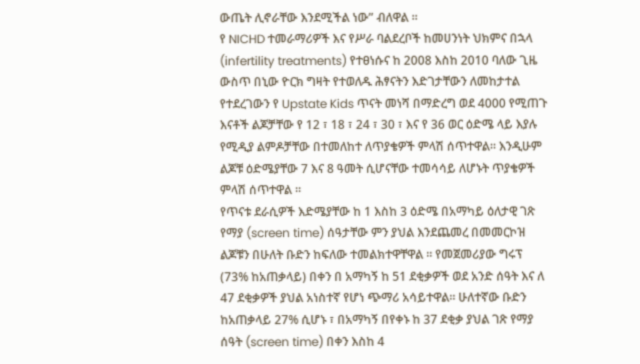ውጤት ሊኖራቸው እንደሚችል ነው” ብለዋል ፡፡
የ NICHD ተመራማሪዎች እና የሥራ ባልደረቦች ከመሀንነት ህክምና በኋላ (infertility treatments) የተፀነሱና ከ 2008 እስከ 2010 ባለው ጊዜ ውስጥ በኒው ዮርክ ግዛት የተወለዱ ሕፃናትን እድገታቸውን ለመከታተል የተደረገውን የ Upstate Kids ጥናት መነሻ በማድረግ ወደ 4000 የሚጠጉ እናቶች ልጆቻቸው የ 12 ፣ 18 ፣ 24 ፣ 30 ፣ እና የ 36 ወር ዕድሜ ላይ እያሉ የሚዲያ ልምዶቻቸው በተመለከተ ለጥያቄዎች ምላሽ ሰጥተዋል። እንዲሁም ልጆቹ ዕድሜያቸው 7 እና 8 ዓመት ሲሆናቸው ተመሳሳይ ለሆኑት ጥያቄዎች ምላሽ ሰጥተዋል ፡፡
የጥናቱ ደራሲዎች እድሜያቸው ከ 1 እስከ 3 ዕድሜ በአማካይ ዕለታዊ ገጽ የማያ (screen time) ሰዓታቸው ምን ያህል እንደጨመረ በመመርኮዝ ልጆቹን በሁለት ቡድን ከፍለው ተመልክተዋቸዋል ፡፡ የመጀመሪያው ግሩፕ (73% ከአጠቃላይ) በቀን በ አማካኝ ከ 51 ደቂቃዎች ወደ አንድ ሰዓት እና ለ 47 ደቂቃዎች ያህል አነስተኛ የሆነ ጭማሪ አሳይተዋል። ሁለተኛው ቡድን ከአጠቃላይ 27% ሲሆኑ ፣ በአማካኝ በየቀኑ ከ 37 ደቂቃ ያህል ገጽ የማያ ሰዓት (screen time) በቀን እስከ 4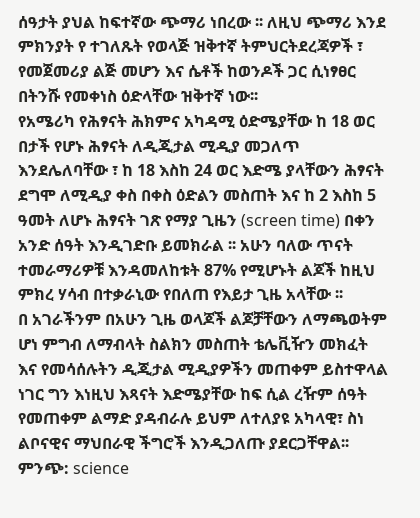ሰዓታት ያህል ከፍተኛው ጭማሪ ነበረው ፡፡ ለዚህ ጭማሪ እንደ ምክንያት የ ተገለጹት የወላጅ ዝቅተኛ ትምህርትደረጃዎች ፣ የመጀመሪያ ልጅ መሆን እና ሴቶች ከወንዶች ጋር ሲነፃፀር በትንሹ የመቀነስ ዕድላቸው ዝቅተኛ ነው፡፡
የአሜሪካ የሕፃናት ሕክምና አካዳሚ ዕድሜያቸው ከ 18 ወር በታች የሆኑ ሕፃናት ለዲጂታል ሚዲያ መጋለጥ እንደሌለባቸው ፣ ከ 18 እስከ 24 ወር እድሜ ያላቸውን ሕፃናት ደግሞ ለሚዲያ ቀስ በቀስ ዕድልን መስጠት እና ከ 2 እስከ 5 ዓመት ለሆኑ ሕፃናት ገጽ የማያ ጊዜን (screen time) በቀን አንድ ሰዓት እንዲገድቡ ይመክራል ፡፡ አሁን ባለው ጥናት ተመራማሪዎቹ እንዳመለከቱት 87% የሚሆኑት ልጆች ከዚህ ምክረ ሃሳብ በተቃራኒው የበለጠ የእይታ ጊዜ አላቸው ፡፡
በ አገራችንም በአሁን ጊዜ ወላጆች ልጆቻቸውን ለማጫወትም ሆነ ምግብ ለማብላት ስልክን መስጠት ቴሌቪዥን መክፈት እና የመሳሰሉትን ዲጂታል ሚዲያዎችን መጠቀም ይስተዋላል ነገር ግን እነዚህ እጻናት እድሜያቸው ከፍ ሲል ረዥም ሰዓት የመጠቀም ልማድ ያዳብራሉ ይህም ለተለያዩ አካላዊ፣ ስነ ልቦናዊና ማህበራዊ ችግሮች እንዲጋለጡ ያደርጋቸዋል፡፡
ምንጭ: science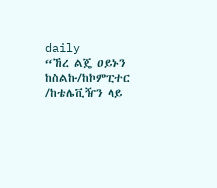daily
“ኸረ ልጄ ዐይኑን ከስልኩ/ከኮምፒተር /ከቴሌቪዥን ላይ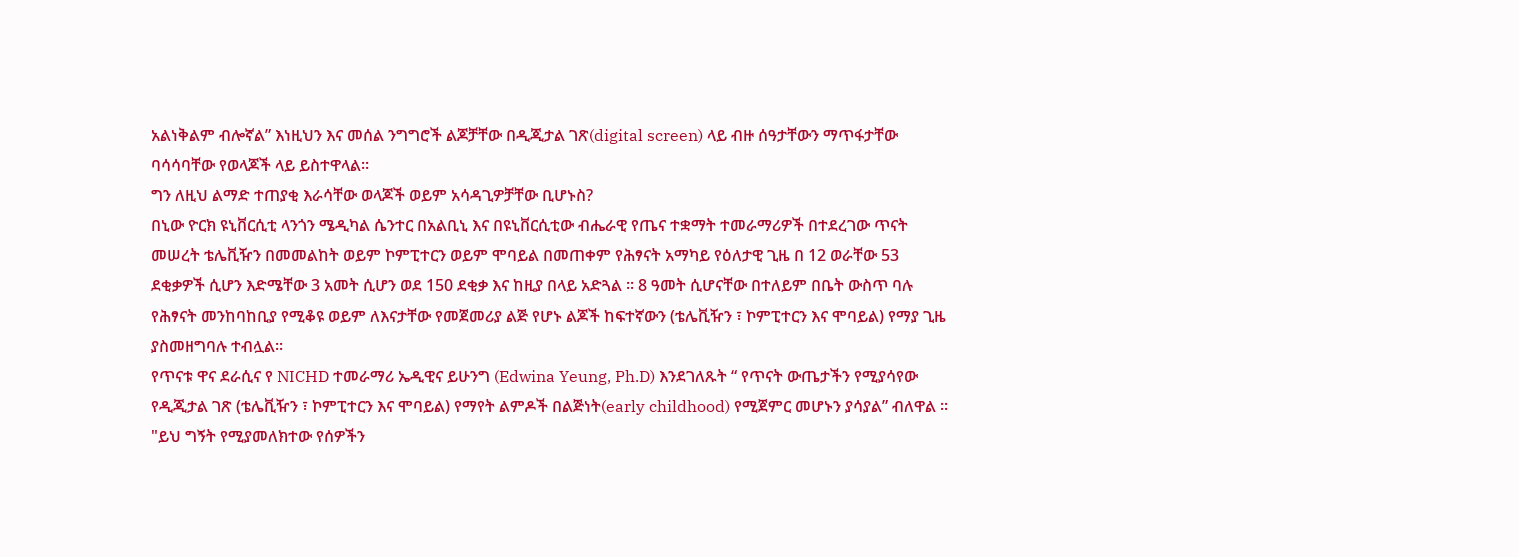አልነቅልም ብሎኛል” እነዚህን እና መሰል ንግግሮች ልጆቻቸው በዲጂታል ገጽ(digital screen) ላይ ብዙ ሰዓታቸውን ማጥፋታቸው ባሳሳባቸው የወላጆች ላይ ይስተዋላል፡፡
ግን ለዚህ ልማድ ተጠያቂ እራሳቸው ወላጆች ወይም አሳዳጊዎቻቸው ቢሆኑስ?
በኒው ዮርክ ዩኒቨርሲቲ ላንጎን ሜዲካል ሴንተር በአልቢኒ እና በዩኒቨርሲቲው ብሔራዊ የጤና ተቋማት ተመራማሪዎች በተደረገው ጥናት መሠረት ቴሌቪዥን በመመልከት ወይም ኮምፒተርን ወይም ሞባይል በመጠቀም የሕፃናት አማካይ የዕለታዊ ጊዜ በ 12 ወራቸው 53 ደቂቃዎች ሲሆን እድሜቸው 3 አመት ሲሆን ወደ 150 ደቂቃ እና ከዚያ በላይ አድጓል ፡፡ 8 ዓመት ሲሆናቸው በተለይም በቤት ውስጥ ባሉ የሕፃናት መንከባከቢያ የሚቆዩ ወይም ለእናታቸው የመጀመሪያ ልጅ የሆኑ ልጆች ከፍተኛውን (ቴሌቪዥን ፣ ኮምፒተርን እና ሞባይል) የማያ ጊዜ ያስመዘግባሉ ተብሏል፡፡
የጥናቱ ዋና ደራሲና የ NICHD ተመራማሪ ኤዲዊና ይሁንግ (Edwina Yeung, Ph.D) እንደገለጹት “ የጥናት ውጤታችን የሚያሳየው የዲጂታል ገጽ (ቴሌቪዥን ፣ ኮምፒተርን እና ሞባይል) የማየት ልምዶች በልጅነት(early childhood) የሚጀምር መሆኑን ያሳያል” ብለዋል ፡፡ "ይህ ግኝት የሚያመለክተው የሰዎችን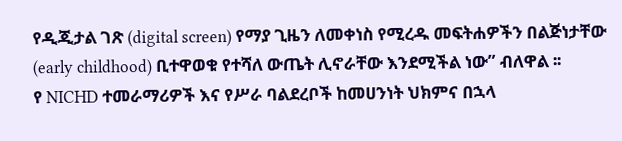የዲጂታል ገጽ (digital screen) የማያ ጊዜን ለመቀነስ የሚረዱ መፍትሐዎችን በልጅነታቸው (early childhood) ቢተዋወቁ የተሻለ ውጤት ሊኖራቸው እንደሚችል ነው” ብለዋል ፡፡
የ NICHD ተመራማሪዎች እና የሥራ ባልደረቦች ከመሀንነት ህክምና በኋላ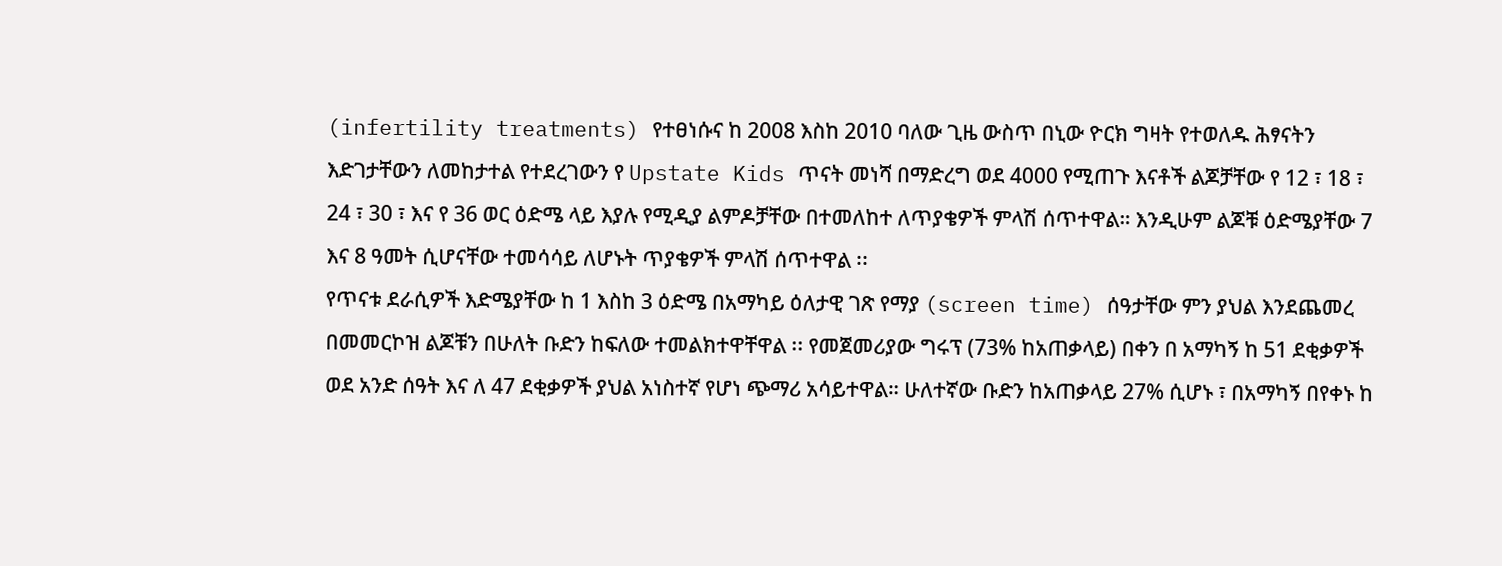(infertility treatments) የተፀነሱና ከ 2008 እስከ 2010 ባለው ጊዜ ውስጥ በኒው ዮርክ ግዛት የተወለዱ ሕፃናትን እድገታቸውን ለመከታተል የተደረገውን የ Upstate Kids ጥናት መነሻ በማድረግ ወደ 4000 የሚጠጉ እናቶች ልጆቻቸው የ 12 ፣ 18 ፣ 24 ፣ 30 ፣ እና የ 36 ወር ዕድሜ ላይ እያሉ የሚዲያ ልምዶቻቸው በተመለከተ ለጥያቄዎች ምላሽ ሰጥተዋል። እንዲሁም ልጆቹ ዕድሜያቸው 7 እና 8 ዓመት ሲሆናቸው ተመሳሳይ ለሆኑት ጥያቄዎች ምላሽ ሰጥተዋል ፡፡
የጥናቱ ደራሲዎች እድሜያቸው ከ 1 እስከ 3 ዕድሜ በአማካይ ዕለታዊ ገጽ የማያ (screen time) ሰዓታቸው ምን ያህል እንደጨመረ በመመርኮዝ ልጆቹን በሁለት ቡድን ከፍለው ተመልክተዋቸዋል ፡፡ የመጀመሪያው ግሩፕ (73% ከአጠቃላይ) በቀን በ አማካኝ ከ 51 ደቂቃዎች ወደ አንድ ሰዓት እና ለ 47 ደቂቃዎች ያህል አነስተኛ የሆነ ጭማሪ አሳይተዋል። ሁለተኛው ቡድን ከአጠቃላይ 27% ሲሆኑ ፣ በአማካኝ በየቀኑ ከ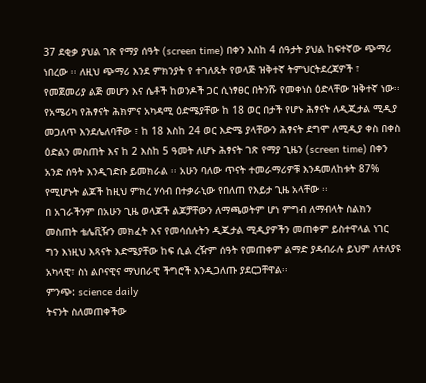37 ደቂቃ ያህል ገጽ የማያ ሰዓት (screen time) በቀን እስከ 4 ሰዓታት ያህል ከፍተኛው ጭማሪ ነበረው ፡፡ ለዚህ ጭማሪ እንደ ምክንያት የ ተገለጹት የወላጅ ዝቅተኛ ትምህርትደረጃዎች ፣ የመጀመሪያ ልጅ መሆን እና ሴቶች ከወንዶች ጋር ሲነፃፀር በትንሹ የመቀነስ ዕድላቸው ዝቅተኛ ነው፡፡
የአሜሪካ የሕፃናት ሕክምና አካዳሚ ዕድሜያቸው ከ 18 ወር በታች የሆኑ ሕፃናት ለዲጂታል ሚዲያ መጋለጥ እንደሌለባቸው ፣ ከ 18 እስከ 24 ወር እድሜ ያላቸውን ሕፃናት ደግሞ ለሚዲያ ቀስ በቀስ ዕድልን መስጠት እና ከ 2 እስከ 5 ዓመት ለሆኑ ሕፃናት ገጽ የማያ ጊዜን (screen time) በቀን አንድ ሰዓት እንዲገድቡ ይመክራል ፡፡ አሁን ባለው ጥናት ተመራማሪዎቹ እንዳመለከቱት 87% የሚሆኑት ልጆች ከዚህ ምክረ ሃሳብ በተቃራኒው የበለጠ የእይታ ጊዜ አላቸው ፡፡
በ አገራችንም በአሁን ጊዜ ወላጆች ልጆቻቸውን ለማጫወትም ሆነ ምግብ ለማብላት ስልክን መስጠት ቴሌቪዥን መክፈት እና የመሳሰሉትን ዲጂታል ሚዲያዎችን መጠቀም ይስተዋላል ነገር ግን እነዚህ እጻናት እድሜያቸው ከፍ ሲል ረዥም ሰዓት የመጠቀም ልማድ ያዳብራሉ ይህም ለተለያዩ አካላዊ፣ ስነ ልቦናዊና ማህበራዊ ችግሮች እንዲጋለጡ ያደርጋቸዋል፡፡
ምንጭ: science daily
ትናንት ስለመጠቀችው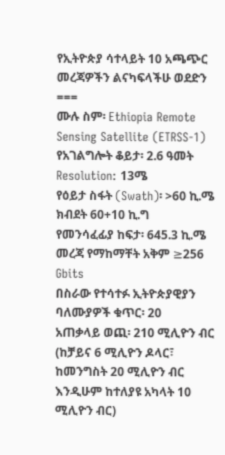የኢትዮጵያ ሳተላይት 10 አጫጭር መረጃዎችን ልናካፍላችሁ ወደድን
===
ሙሉ ስም፡ Ethiopia Remote Sensing Satellite (ETRSS-1)
የአገልግሎት ቆይታ፡ 2.6 ዓመት
Resolution: 13ሜ
የዕይታ ስፋት (Swath)፡ >60 ኪ.ሜ
ክብደት 60+10 ኪ.ግ
የመንሳፈፊያ ከፍታ፡ 645.3 ኪ.ሜ
መረጃ የማከማቸት አቅም ≥256 Gbits
በስራው የተሳተፉ ኢትዮጵያዊያን ባለሙያዎች ቁጥር፡ 20
አጠቃላይ ወጪ፡ 210 ሚሊዮን ብር (ከቻይና 6 ሚሊዮን ዶላር፣ ከመንግስት 20 ሚሊዮን ብር እንዲሁም ከተለያዩ አካላት 10 ሚሊዮን ብር)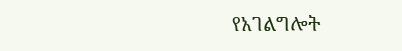የአገልግሎት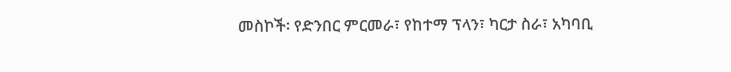መስኮች፡ የድንበር ምርመራ፣ የከተማ ፕላን፣ ካርታ ስራ፣ አካባቢ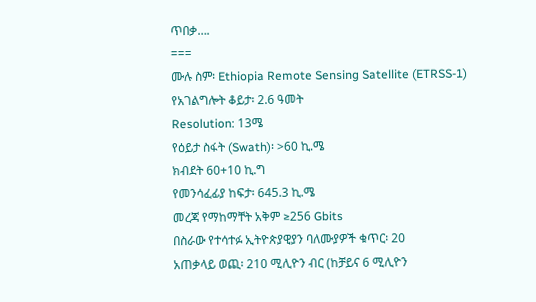ጥበቃ….
===
ሙሉ ስም፡ Ethiopia Remote Sensing Satellite (ETRSS-1)
የአገልግሎት ቆይታ፡ 2.6 ዓመት
Resolution: 13ሜ
የዕይታ ስፋት (Swath)፡ >60 ኪ.ሜ
ክብደት 60+10 ኪ.ግ
የመንሳፈፊያ ከፍታ፡ 645.3 ኪ.ሜ
መረጃ የማከማቸት አቅም ≥256 Gbits
በስራው የተሳተፉ ኢትዮጵያዊያን ባለሙያዎች ቁጥር፡ 20
አጠቃላይ ወጪ፡ 210 ሚሊዮን ብር (ከቻይና 6 ሚሊዮን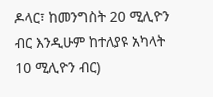ዶላር፣ ከመንግስት 20 ሚሊዮን ብር እንዲሁም ከተለያዩ አካላት 10 ሚሊዮን ብር)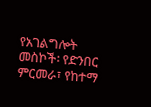የአገልግሎት መስኮች፡ የድንበር ምርመራ፣ የከተማ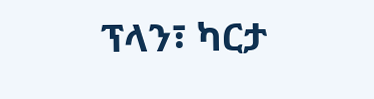ፕላን፣ ካርታ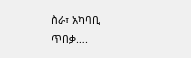ስራ፣ አካባቢ ጥበቃ….